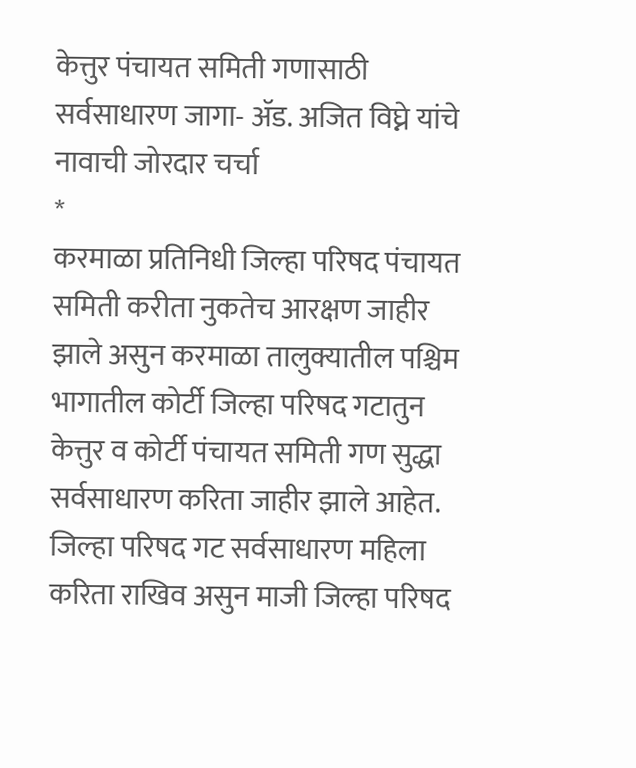केत्तुर पंचायत समिती गणासाठी सर्वसाधारण जागा- ॲड. अजित विघ्ने यांचे नावाची जोरदार चर्चा
*
करमाळा प्रतिनिधी जिल्हा परिषद पंचायत समिती करीता नुकतेच आरक्षण जाहीर झाले असुन करमाळा तालुक्यातील पश्चिम भागातील कोर्टी जिल्हा परिषद गटातुन केत्तुर व कोर्टी पंचायत समिती गण सुद्धा सर्वसाधारण करिता जाहीर झाले आहेत. जिल्हा परिषद गट सर्वसाधारण महिला करिता राखिव असुन माजी जिल्हा परिषद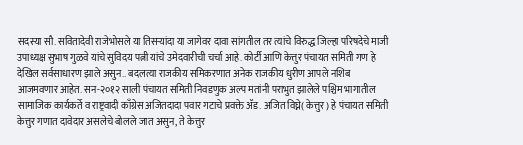सदस्या सौ. सवितादेवी राजेभोसले या तिसऱ्यांदा या जागेवर दावा सांगतील तर त्यांचे विरुद्ध जिल्हा परिषदेचे माजी उपाध्यक्ष सुभाष गुळवे यांचे सुविदय पत्नी यांचे उमेदवारीची चर्चा आहे. कोर्टी आणि केत्तुर पंचायत समिती गण हे देखिल सर्वसाधारण झाले असुन.. बदलत्या राजकीय समिकरणात अनेक राजकीय धुरीण आपले नशिब आजमवणार आहेत. सन-२०१२ साली पंचायत समिती निवडणुक अल्प मतांनी पराभुत झालेले पश्चिम भागातील सामाजिक कार्यकर्ते व राष्ट्रवादी काँग्रेस अजितदादा पवार गटाचे प्रवक्ते ॲड. अजित विघ्ने( केत्तुर) हे पंचायत समिती केत्तुर गणात दावेदार असलेचे बोलले जात असुन, ते केत्तुर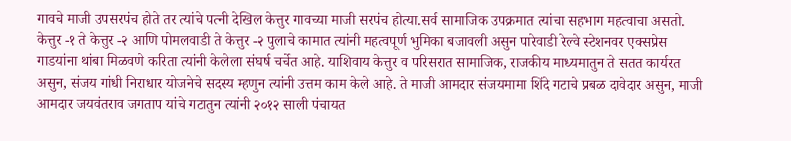गावचे माजी उपसरपंच होते तर त्यांचे पत्नी देखिल केत्तुर गावच्या माजी सरपंच होत्या.सर्व सामाजिक उपक्रमात त्यांचा सहभाग महत्वाचा असतो. केत्तुर -१ ते केत्तुर -२ आणि पोमलवाडी ते केत्तुर -२ पुलाचे कामात त्यांनी महत्वपूर्ण भुमिका बजावली असुन पारेवाडी रेल्वे स्टेशनवर एक्सप्रेस गाडयांना थांबा मिळवणे करिता त्यांनी केलेला संघर्ष चर्चेत आहे. याशिवाय केत्तुर व परिसरात सामाजिक, राजकीय माध्यमातुन ते सतत कार्यरत असुन, संजय गांधी निराधार योजनेचे सदस्य म्हणुन त्यांनी उत्तम काम केले आहे. ते माजी आमदार संजयमामा शिंदे गटाचे प्रबळ दावेदार असुन, माजी आमदार जयवंतराव जगताप यांचे गटातुन त्यांनी २०१२ साली पंचायत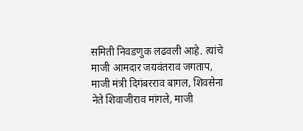समिती निवडणुक लढवली आहे. त्यांचे माजी आमदार जयवंतराव जगताप, माजी मंत्री दिगंबरराव बागल, शिवसेना नेते शिवाजीराव मांगले, माजी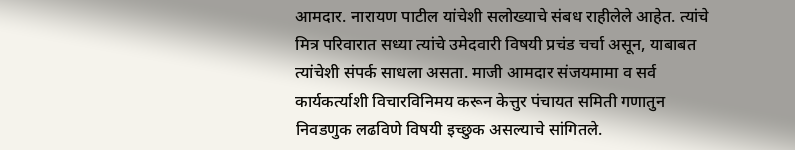आमदार. नारायण पाटील यांचेशी सलोख्याचे संबध राहीलेले आहेत. त्यांचे मित्र परिवारात सध्या त्यांचे उमेदवारी विषयी प्रचंड चर्चा असून, याबाबत त्यांचेशी संपर्क साधला असता. माजी आमदार संजयमामा व सर्व कार्यकर्त्याशी विचारविनिमय करून केत्तुर पंचायत समिती गणातुन निवडणुक लढविणे विषयी इच्छुक असल्याचे सांगितले.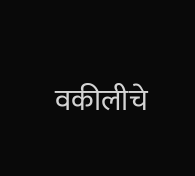वकीलीचे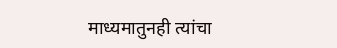माध्यमातुनही त्यांचा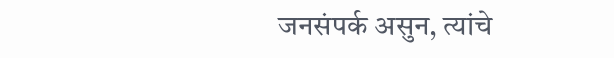जनसंपर्क असुन, त्यांचे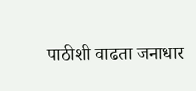पाठीशी वाढता जनाधार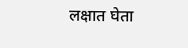लक्षात घेता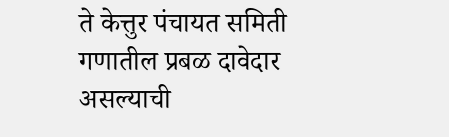ते केत्तुर पंचायत समिती गणातील प्रबळ दावेदार असल्याची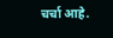चर्चा आहे.